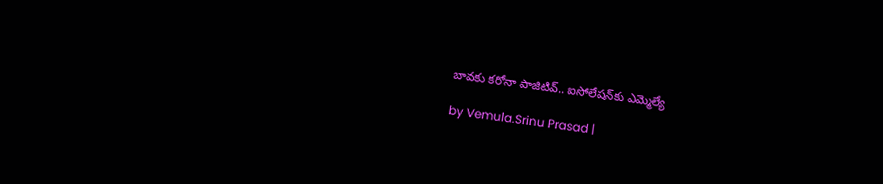బావకు కరోనా పాజిటివ్.. ఐసోలేషన్‌కు ఎమ్మెల్యే

by Vemula.Srinu Prasad |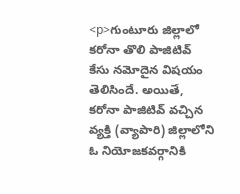<p>గుంటూరు జిల్లాలో కరోనా తొలి పాజిటివ్ కేసు నమోదైన విషయం తెలిసిందే. అయితే, కరోనా పాజిటివ్ వచ్చిన వ్యక్తి (వ్యాపారి) జిల్లాలోని ఓ నియోజకవర్గానికి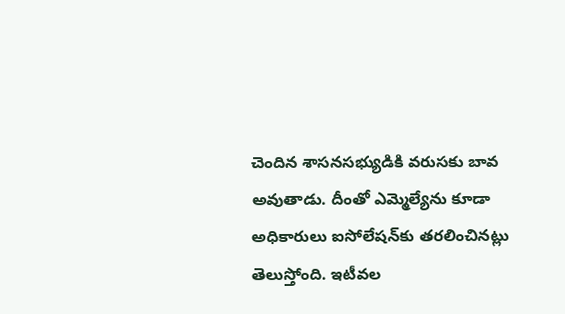చెందిన శాసనసభ్యుడికి వరుసకు బావ అవుతాడు. దీంతో ఎమ్మెల్యేను కూడా అధికారులు ఐసోలేషన్‌కు తరలించినట్లు తెలుస్తోంది. ఇటీవల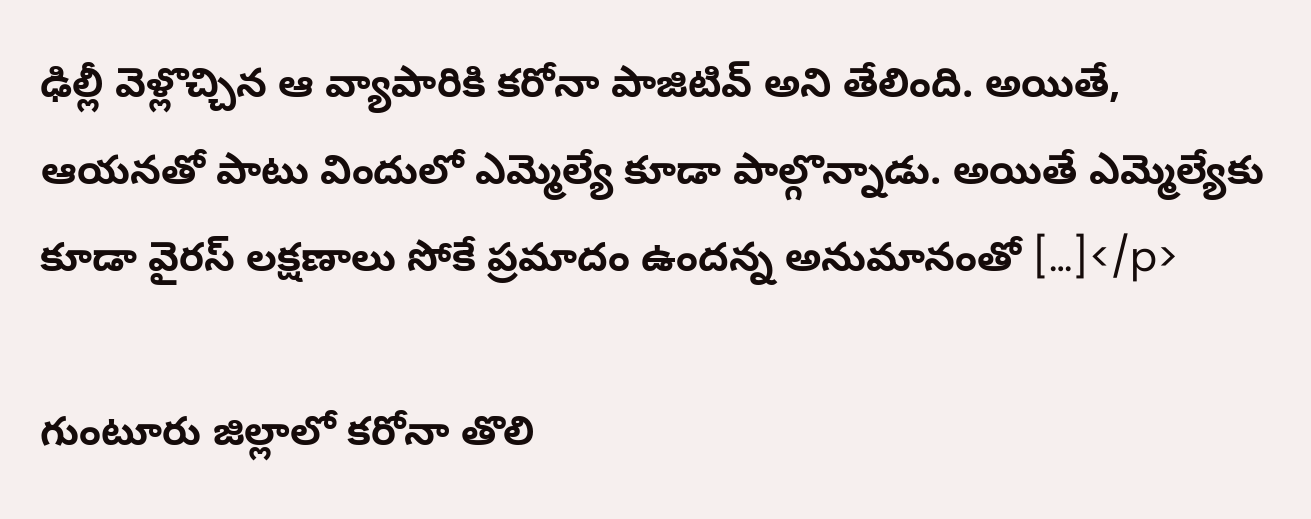ఢిల్లీ వెళ్లొచ్చిన ఆ వ్యాపారికి కరోనా పాజిటివ్ అని తేలింది. అయితే, ఆయనతో పాటు విందులో ఎమ్మెల్యే కూడా పాల్గొన్నాడు. అయితే ఎమ్మెల్యేకు కూడా వైరస్ లక్షణాలు సోకే ప్రమాదం ఉందన్న అనుమానంతో […]</p>

గుంటూరు జిల్లాలో కరోనా తొలి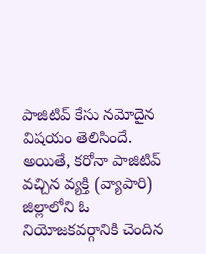పాజిటివ్ కేసు నమోదైన విషయం తెలిసిందే. అయితే, కరోనా పాజిటివ్ వచ్చిన వ్యక్తి (వ్యాపారి) జిల్లాలోని ఓ నియోజకవర్గానికి చెందిన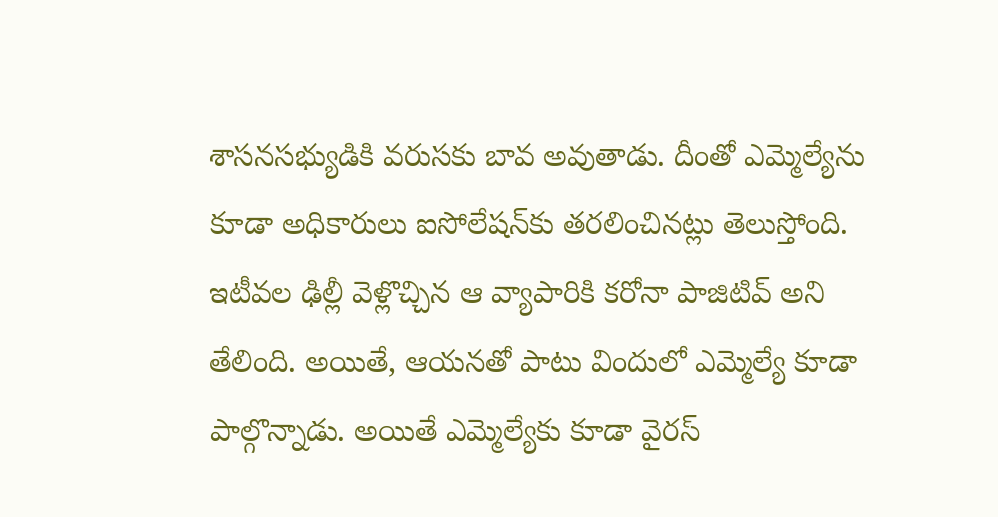శాసనసభ్యుడికి వరుసకు బావ అవుతాడు. దీంతో ఎమ్మెల్యేను కూడా అధికారులు ఐసోలేషన్‌కు తరలించినట్లు తెలుస్తోంది. ఇటీవల ఢిల్లీ వెళ్లొచ్చిన ఆ వ్యాపారికి కరోనా పాజిటివ్ అని తేలింది. అయితే, ఆయనతో పాటు విందులో ఎమ్మెల్యే కూడా పాల్గొన్నాడు. అయితే ఎమ్మెల్యేకు కూడా వైరస్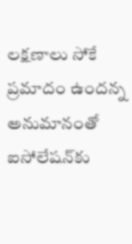లక్షణాలు సోకే ప్రమాదం ఉందన్న అనుమానంతో ఐసోలేషన్‌కు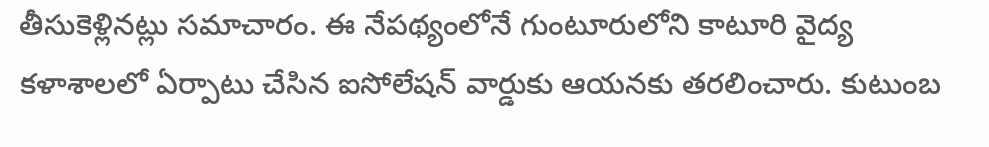తీసుకెళ్లినట్లు సమాచారం. ఈ నేపథ్యంలోనే గుంటూరులోని కాటూరి వైద్య కళాశాలలో ఏర్పాటు చేసిన ఐసోలేషన్ వార్డుకు ఆయనకు తరలించారు. కుటుంబ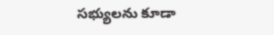సభ్యులను కూడా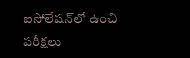ఐసోలేషన్‌లో ఉంచి పరీక్షలు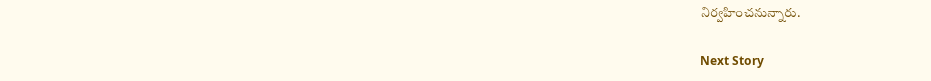నిర్వహించనున్నారు.

Next Story